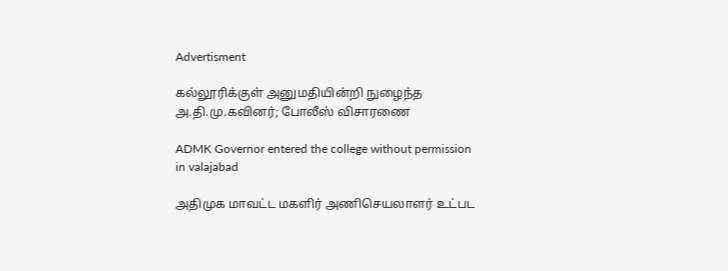Advertisment

கல்லூரிக்குள் அனுமதியின்றி நுழைந்த அ.தி.மு.கவினர்; போலீஸ் விசாரணை

ADMK Governor entered the college without permission in valajabad

அதிமுக மாவட்ட மகளிர் அணிசெயலாளர் உட்பட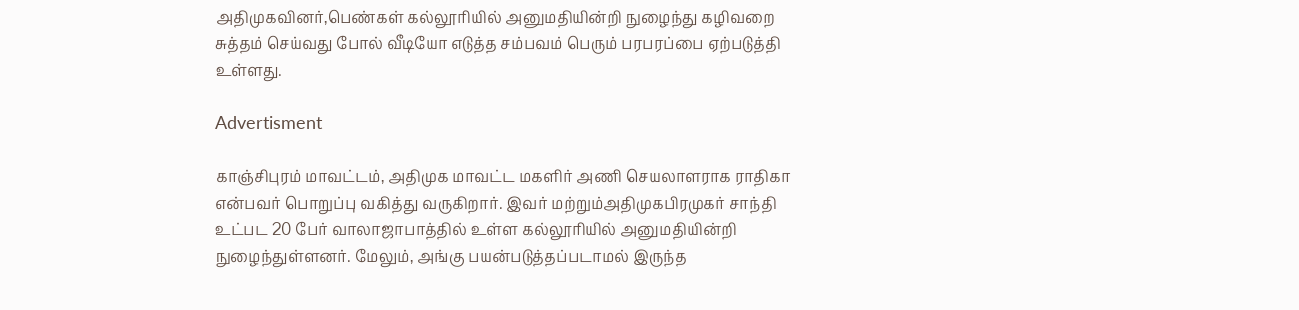அதிமுகவினர்,பெண்கள் கல்லூரியில் அனுமதியின்றி நுழைந்து கழிவறை சுத்தம் செய்வது போல் வீடியோ எடுத்த சம்பவம் பெரும் பரபரப்பை ஏற்படுத்தி உள்ளது.

Advertisment

காஞ்சிபுரம் மாவட்டம், அதிமுக மாவட்ட மகளிர் அணி செயலாளராக ராதிகா என்பவர் பொறுப்பு வகித்து வருகிறார். இவர் மற்றும்அதிமுகபிரமுகர் சாந்தி உட்பட 20 பேர் வாலாஜாபாத்தில் உள்ள கல்லூரியில் அனுமதியின்றி நுழைந்துள்ளனர். மேலும், அங்கு பயன்படுத்தப்படாமல் இருந்த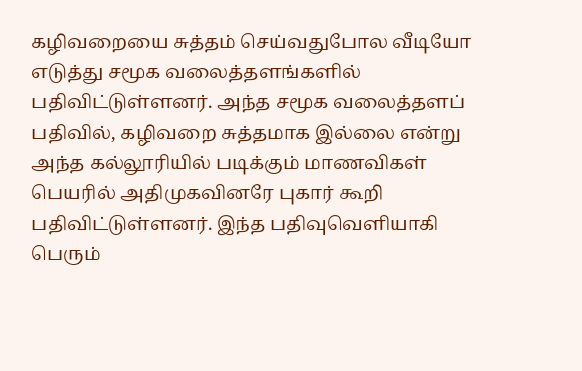கழிவறையை சுத்தம் செய்வதுபோல வீடியோ எடுத்து சமூக வலைத்தளங்களில் பதிவிட்டுள்ளனர். அந்த சமூக வலைத்தளப் பதிவில், கழிவறை சுத்தமாக இல்லை என்று அந்த கல்லூரியில் படிக்கும் மாணவிகள் பெயரில் அதிமுகவினரே புகார் கூறி பதிவிட்டுள்ளனர். இந்த பதிவுவெளியாகி பெரும்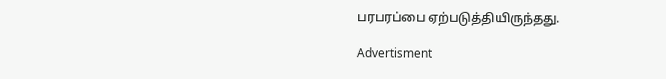பரபரப்பை ஏற்படுத்தியிருந்தது.

Advertisment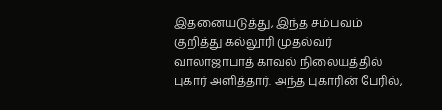இதனையடுத்து, இந்த சம்பவம் குறித்து கல்லூரி முதல்வர் வாலாஜாபாத் காவல் நிலையத்தில் புகார் அளித்தார். அந்த புகாரின் பேரில்,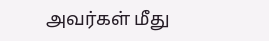அவர்கள் மீது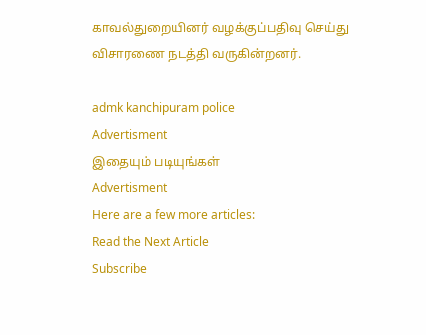காவல்துறையினர் வழக்குப்பதிவு செய்து விசாரணை நடத்தி வருகின்றனர்.

admk kanchipuram police
Advertisment
இதையும் படியுங்கள்
Advertisment
Here are a few more articles:
Read the Next Article
Subscribe